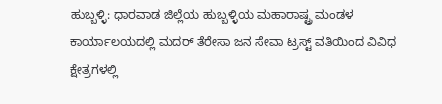ಹುಬ್ಬಳ್ಳಿ: ಧಾರವಾಡ ಜಿಲ್ಲೆಯ ಹುಬ್ಬಳ್ಳಿಯ ಮಹಾರಾಷ್ಟ್ರ ಮಂಡಳ ಕಾರ್ಯಾಲಯದಲ್ಲಿ ಮದರ್ ತೆರೇಸಾ ಜನ ಸೇವಾ ಟ್ರಸ್ಟ್ ವತಿಯಿಂದ ವಿವಿಧ ಕ್ಷೇತ್ರಗಳಲ್ಲಿ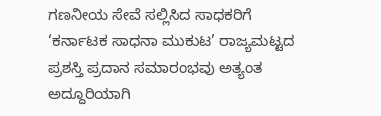ಗಣನೀಯ ಸೇವೆ ಸಲ್ಲಿಸಿದ ಸಾಧಕರಿಗೆ ‘ಕರ್ನಾಟಕ ಸಾಧನಾ ಮುಕುಟ’ ರಾಜ್ಯಮಟ್ಟದ ಪ್ರಶಸ್ತಿ ಪ್ರದಾನ ಸಮಾರಂಭವು ಅತ್ಯಂತ ಅದ್ದೂರಿಯಾಗಿ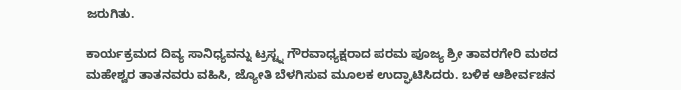ಜರುಗಿತು.

ಕಾರ್ಯಕ್ರಮದ ದಿವ್ಯ ಸಾನಿಧ್ಯವನ್ನು ಟ್ರಸ್ಟ್ನ ಗೌರವಾಧ್ಯಕ್ಷರಾದ ಪರಮ ಪೂಜ್ಯ ಶ್ರೀ ತಾವರಗೇರಿ ಮಠದ ಮಹೇಶ್ವರ ತಾತನವರು ವಹಿಸಿ, ಜ್ಯೋತಿ ಬೆಳಗಿಸುವ ಮೂಲಕ ಉದ್ಘಾಟಿಸಿದರು. ಬಳಿಕ ಆಶೀರ್ವಚನ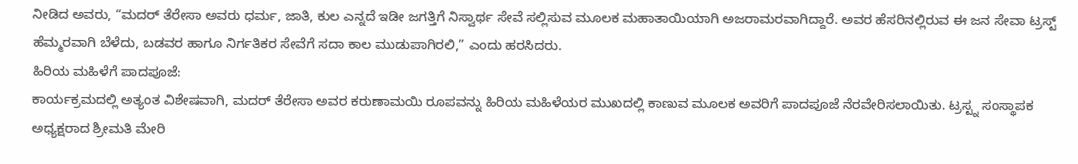ನೀಡಿದ ಅವರು, “ಮದರ್ ತೆರೇಸಾ ಅವರು ಧರ್ಮ, ಜಾತಿ, ಕುಲ ಎನ್ನದೆ ಇಡೀ ಜಗತ್ತಿಗೆ ನಿಸ್ವಾರ್ಥ ಸೇವೆ ಸಲ್ಲಿಸುವ ಮೂಲಕ ಮಹಾತಾಯಿಯಾಗಿ ಅಜರಾಮರವಾಗಿದ್ದಾರೆ. ಅವರ ಹೆಸರಿನಲ್ಲಿರುವ ಈ ಜನ ಸೇವಾ ಟ್ರಸ್ಟ್ ಹೆಮ್ಮರವಾಗಿ ಬೆಳೆದು, ಬಡವರ ಹಾಗೂ ನಿರ್ಗತಿಕರ ಸೇವೆಗೆ ಸದಾ ಕಾಲ ಮುಡುಪಾಗಿರಲಿ,” ಎಂದು ಹರಸಿದರು.
ಹಿರಿಯ ಮಹಿಳೆಗೆ ಪಾದಪೂಜೆ:
ಕಾರ್ಯಕ್ರಮದಲ್ಲಿ ಅತ್ಯಂತ ವಿಶೇಷವಾಗಿ, ಮದರ್ ತೆರೇಸಾ ಅವರ ಕರುಣಾಮಯಿ ರೂಪವನ್ನು ಹಿರಿಯ ಮಹಿಳೆಯರ ಮುಖದಲ್ಲಿ ಕಾಣುವ ಮೂಲಕ ಅವರಿಗೆ ಪಾದಪೂಜೆ ನೆರವೇರಿಸಲಾಯಿತು. ಟ್ರಸ್ಟ್ನ ಸಂಸ್ಥಾಪಕ ಅಧ್ಯಕ್ಷರಾದ ಶ್ರೀಮತಿ ಮೇರಿ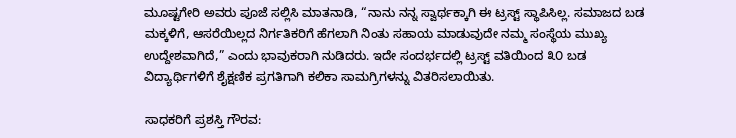ಮೂಷ್ಟಗೇರಿ ಅವರು ಪೂಜೆ ಸಲ್ಲಿಸಿ ಮಾತನಾಡಿ, “ನಾನು ನನ್ನ ಸ್ವಾರ್ಥಕ್ಕಾಗಿ ಈ ಟ್ರಸ್ಟ್ ಸ್ಥಾಪಿಸಿಲ್ಲ. ಸಮಾಜದ ಬಡ ಮಕ್ಕಳಿಗೆ, ಆಸರೆಯಿಲ್ಲದ ನಿರ್ಗತಿಕರಿಗೆ ಹೆಗಲಾಗಿ ನಿಂತು ಸಹಾಯ ಮಾಡುವುದೇ ನಮ್ಮ ಸಂಸ್ಥೆಯ ಮುಖ್ಯ ಉದ್ದೇಶವಾಗಿದೆ,” ಎಂದು ಭಾವುಕರಾಗಿ ನುಡಿದರು. ಇದೇ ಸಂದರ್ಭದಲ್ಲಿ ಟ್ರಸ್ಟ್ ವತಿಯಿಂದ ೩೦ ಬಡ ವಿದ್ಯಾರ್ಥಿಗಳಿಗೆ ಶೈಕ್ಷಣಿಕ ಪ್ರಗತಿಗಾಗಿ ಕಲಿಕಾ ಸಾಮಗ್ರಿಗಳನ್ನು ವಿತರಿಸಲಾಯಿತು.

ಸಾಧಕರಿಗೆ ಪ್ರಶಸ್ತಿ ಗೌರವ: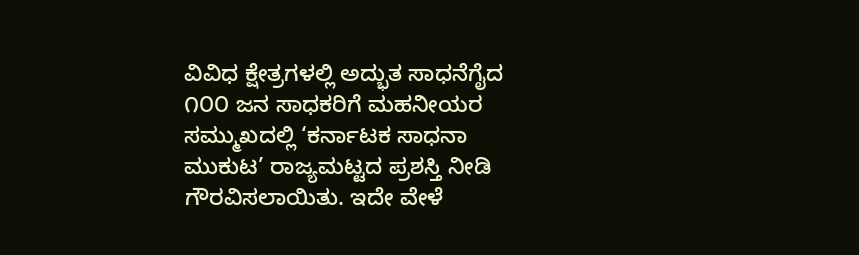ವಿವಿಧ ಕ್ಷೇತ್ರಗಳಲ್ಲಿ ಅದ್ಭುತ ಸಾಧನೆಗೈದ ೧೦೦ ಜನ ಸಾಧಕರಿಗೆ ಮಹನೀಯರ ಸಮ್ಮುಖದಲ್ಲಿ ‘ಕರ್ನಾಟಕ ಸಾಧನಾ ಮುಕುಟ’ ರಾಜ್ಯಮಟ್ಟದ ಪ್ರಶಸ್ತಿ ನೀಡಿ ಗೌರವಿಸಲಾಯಿತು. ಇದೇ ವೇಳೆ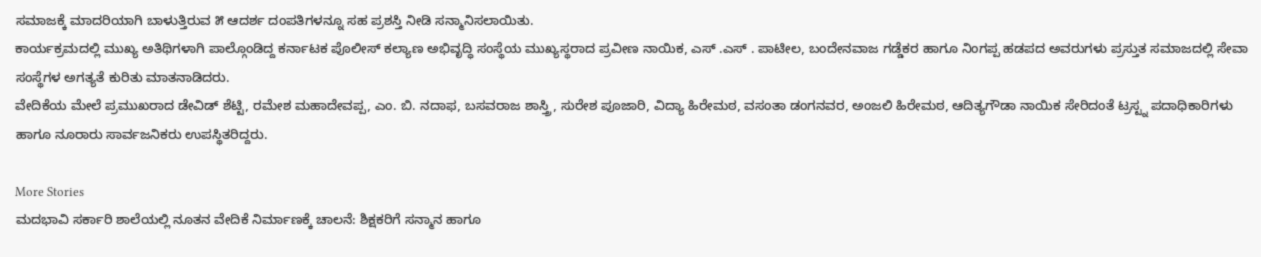ಸಮಾಜಕ್ಕೆ ಮಾದರಿಯಾಗಿ ಬಾಳುತ್ತಿರುವ ೫ ಆದರ್ಶ ದಂಪತಿಗಳನ್ನೂ ಸಹ ಪ್ರಶಸ್ತಿ ನೀಡಿ ಸನ್ಮಾನಿಸಲಾಯಿತು.
ಕಾರ್ಯಕ್ರಮದಲ್ಲಿ ಮುಖ್ಯ ಅತಿಥಿಗಳಾಗಿ ಪಾಲ್ಗೊಂಡಿದ್ದ ಕರ್ನಾಟಕ ಪೊಲೀಸ್ ಕಲ್ಯಾಣ ಅಭಿವೃದ್ಧಿ ಸಂಸ್ಥೆಯ ಮುಖ್ಯಸ್ಥರಾದ ಪ್ರವೀಣ ನಾಯಿಕ, ಎಸ್ .ಎಸ್ . ಪಾಟೀಲ, ಬಂದೇನವಾಜ ಗಡ್ಡೆಕರ ಹಾಗೂ ನಿಂಗಪ್ಪ ಹಡಪದ ಅವರುಗಳು ಪ್ರಸ್ತುತ ಸಮಾಜದಲ್ಲಿ ಸೇವಾ ಸಂಸ್ಥೆಗಳ ಅಗತ್ಯತೆ ಕುರಿತು ಮಾತನಾಡಿದರು.
ವೇದಿಕೆಯ ಮೇಲೆ ಪ್ರಮುಖರಾದ ಡೇವಿಡ್ ಶೆಟ್ಟಿ, ರಮೇಶ ಮಹಾದೇವಪ್ಪ, ಎಂ. ಬಿ. ನದಾಫ, ಬಸವರಾಜ ಶಾಸ್ತ್ರಿ, ಸುರೇಶ ಪೂಜಾರಿ, ವಿದ್ಯಾ ಹಿರೇಮಠ, ವಸಂತಾ ಡಂಗನವರ, ಅಂಜಲಿ ಹಿರೇಮಠ, ಆದಿತ್ಯಗೌಡಾ ನಾಯಿಕ ಸೇರಿದಂತೆ ಟ್ರಸ್ಟ್ನ ಪದಾಧಿಕಾರಿಗಳು ಹಾಗೂ ನೂರಾರು ಸಾರ್ವಜನಿಕರು ಉಪಸ್ಥಿತರಿದ್ದರು.

More Stories
ಮದಭಾವಿ ಸರ್ಕಾರಿ ಶಾಲೆಯಲ್ಲಿ ನೂತನ ವೇದಿಕೆ ನಿರ್ಮಾಣಕ್ಕೆ ಚಾಲನೆ: ಶಿಕ್ಷಕರಿಗೆ ಸನ್ಮಾನ ಹಾಗೂ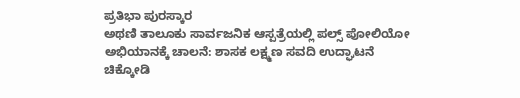ಪ್ರತಿಭಾ ಪುರಸ್ಕಾರ
ಅಥಣಿ ತಾಲೂಕು ಸಾರ್ವಜನಿಕ ಆಸ್ಪತ್ರೆಯಲ್ಲಿ ಪಲ್ಸ್ ಪೋಲಿಯೋ ಅಭಿಯಾನಕ್ಕೆ ಚಾಲನೆ: ಶಾಸಕ ಲಕ್ಷ್ಮಣ ಸವದಿ ಉದ್ಘಾಟನೆ
ಚಿಕ್ಕೋಡಿ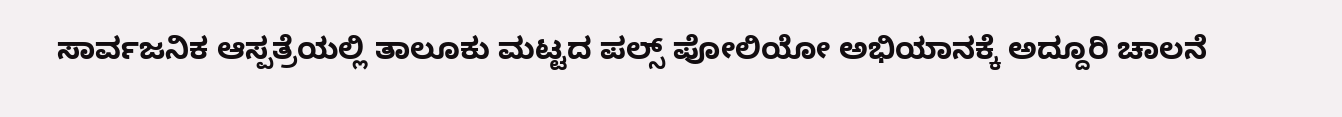ಸಾರ್ವಜನಿಕ ಆಸ್ಪತ್ರೆಯಲ್ಲಿ ತಾಲೂಕು ಮಟ್ಟದ ಪಲ್ಸ್ ಪೋಲಿಯೋ ಅಭಿಯಾನಕ್ಕೆ ಅದ್ದೂರಿ ಚಾಲನೆ